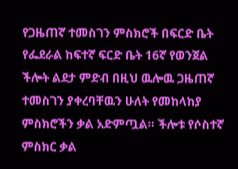የጋዜጠኛ ተመስገን ምስክሮች በፍርድ ቤት
የፌደራል ከፍተኛ ፍርድ ቤት 16ኛ የወንጀል ችሎት ልደታ ምድብ በዚህ ዉሎዉ ጋዜጠኛ ተመስገን ያቀረባቸዉን ሁለት የመከላከያ ምስክሮችን ቃል አድምጧል። ችሎቱ የሶስተኛ ምስክር ቃል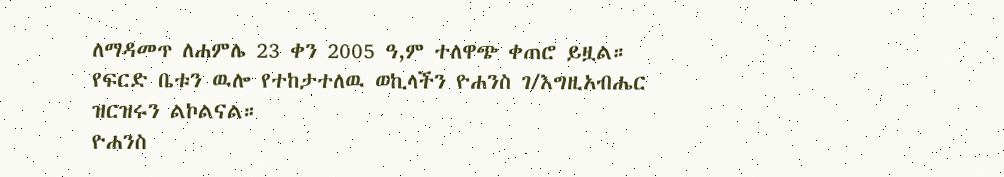ለማዳመጥ ለሐምሌ 23 ቀን 2005 ዓ,ም ተለዋጭ ቀጠሮ ይዟል። የፍርድ ቤቱን ዉሎ የተከታተለዉ ወኪላችን ዮሐንስ ገ/እግዚአብሔር ዝርዝሩን ልኮልናል።
ዮሐንስ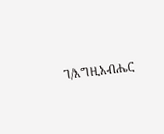ገ/እግዚአብሔር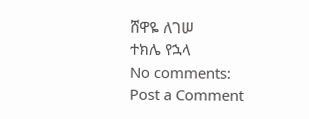ሸዋዬ ለገሠ
ተክሌ የኋላ
No comments:
Post a Comment